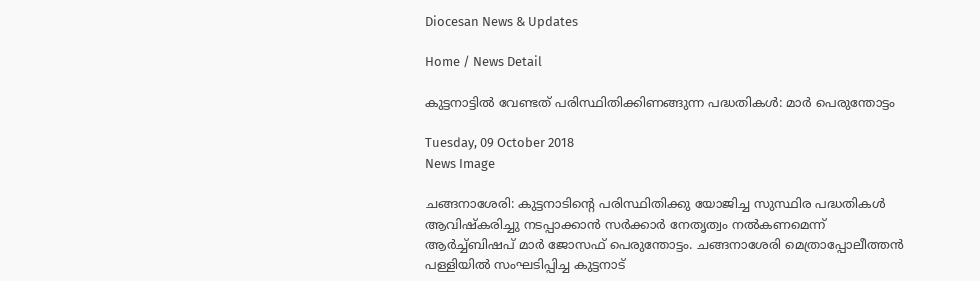Diocesan News & Updates

Home / News Detail

കുട്ടനാട്ടില്‍ വേണ്ടത് പരിസ്ഥിതിക്കിണങ്ങുന്ന പദ്ധതികള്‍: മാര്‍ പെരുന്തോട്ടം

Tuesday, 09 October 2018
News Image

ചങ്ങനാശേരി: കുട്ടനാടിന്റെ പരിസ്ഥിതിക്കു യോജിച്ച സുസ്ഥിര പദ്ധതികള്‍ ആവിഷ്‌കരിച്ചു നടപ്പാക്കാന്‍ സര്‍ക്കാര്‍ നേതൃത്വം നല്‍കണമെന്ന് ആര്‍ച്ച്ബിഷപ് മാര്‍ ജോസഫ് പെരുന്തോട്ടം. ചങ്ങനാശേരി മെത്രാപ്പോലീത്തന്‍ പള്ളിയില്‍ സംഘടിപ്പിച്ച കുട്ടനാട്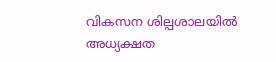വികസന ശില്പശാലയില്‍ അധ്യക്ഷത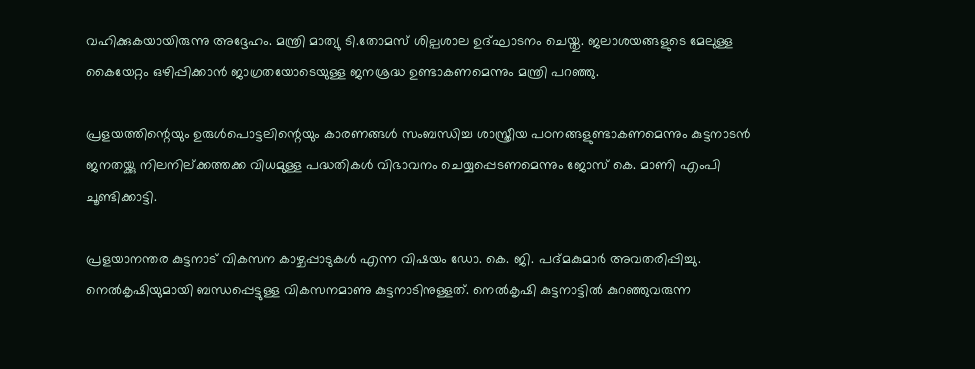വഹിക്കുകയായിരുന്നു അദ്ദേഹം. മന്ത്രി മാത്യു ടി.തോമസ് ശില്പശാല ഉദ്ഘാടനം ചെയ്തു. ജലാശയങ്ങളുടെ മേലുള്ള കൈയേറ്റം ഒഴിപ്പിക്കാന്‍ ജാഗ്രതയോടെയുള്ള ജനശ്രദ്ധ ഉണ്ടാകണമെന്നും മന്ത്രി പറഞ്ഞു.

പ്രളയത്തിന്റെയും ഉരുള്‍പൊട്ടലിന്റെയും കാരണങ്ങള്‍ സംബന്ധിച്ച ശാസ്ത്രീയ പഠനങ്ങളുണ്ടാകണമെന്നും കുട്ടനാടന്‍ ജനതയ്ക്കു നിലനില്ക്കത്തക്ക വിധമുള്ള പദ്ധതികള്‍ വിഭാവനം ചെയ്യപ്പെടണമെന്നും ജോസ് കെ. മാണി എംപി ചൂണ്ടിക്കാട്ടി.

പ്രളയാനന്തര കുട്ടനാട് വികസന കാഴ്ചപ്പാടുകള്‍ എന്ന വിഷയം ഡോ. കെ. ജി. പദ്മകുമാര്‍ അവതരിപ്പിച്ചു. നെല്‍കൃഷിയുമായി ബന്ധപ്പെട്ടുള്ള വികസനമാണു കുട്ടനാടിനുള്ളത്. നെല്‍കൃഷി കുട്ടനാട്ടില്‍ കുറഞ്ഞുവരുന്ന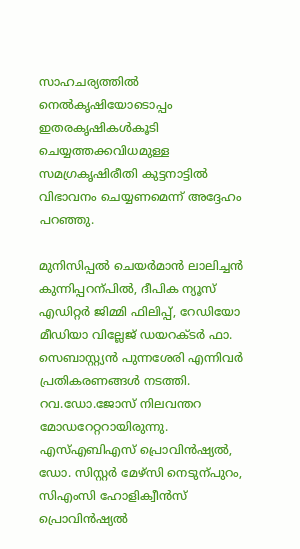സാഹചര്യത്തില്‍ നെല്‍കൃഷിയോടൊപ്പം ഇതരകൃഷികള്‍കൂടി ചെയ്യത്തക്കവിധമുള്ള സമഗ്രകൃഷിരീതി കുട്ടനാട്ടില്‍ വിഭാവനം ചെയ്യണമെന്ന് അദ്ദേഹം പറഞ്ഞു.

മുനിസിപ്പല്‍ ചെയര്‍മാന്‍ ലാലിച്ചന്‍ കുന്നിപ്പറന്പില്‍, ദീപിക ന്യൂസ് എഡിറ്റര്‍ ജിമ്മി ഫിലിപ്പ്, റേഡിയോ മീഡിയാ വില്ലേജ് ഡയറക്ടര്‍ ഫാ. സെബാസ്റ്റ്യന്‍ പുന്നശേരി എന്നിവര്‍ പ്രതികരണങ്ങള്‍ നടത്തി. റവ.ഡോ.ജോസ് നിലവന്തറ മോഡറേറ്ററായിരുന്നു. എസ്എബിഎസ് പ്രൊവിന്‍ഷ്യല്‍, ഡോ. സിസ്റ്റര്‍ മേഴ്‌സി നെടുന്പുറം, സിഎംസി ഹോളിക്വീന്‍സ് പ്രൊവിന്‍ഷ്യല്‍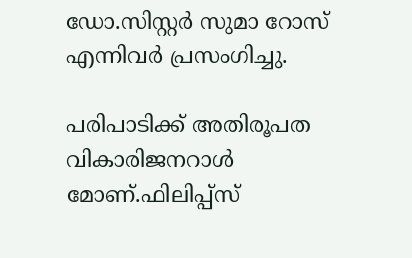ഡോ.സിസ്റ്റര്‍ സുമാ റോസ് എന്നിവര്‍ പ്രസംഗിച്ചു.

പരിപാടിക്ക് അതിരൂപത വികാരിജനറാള്‍ മോണ്.ഫിലിപ്പ്‌സ്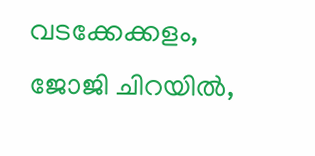വടക്കേക്കളം, ജോജി ചിറയില്‍,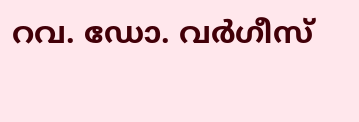റവ. ഡോ. വര്‍ഗീസ്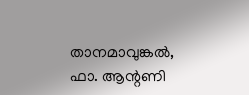താനമാവുങ്കല്‍, ഫാ. ആന്റണി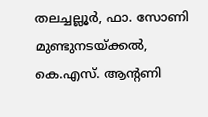തലച്ചല്ലൂര്‍, ഫാ. സോണി മുണ്ടുനടയ്ക്കല്‍, കെ.എസ്. ആന്റണി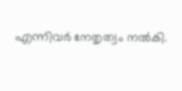എന്നിവര്‍ നേതൃത്വം നല്‍കി.